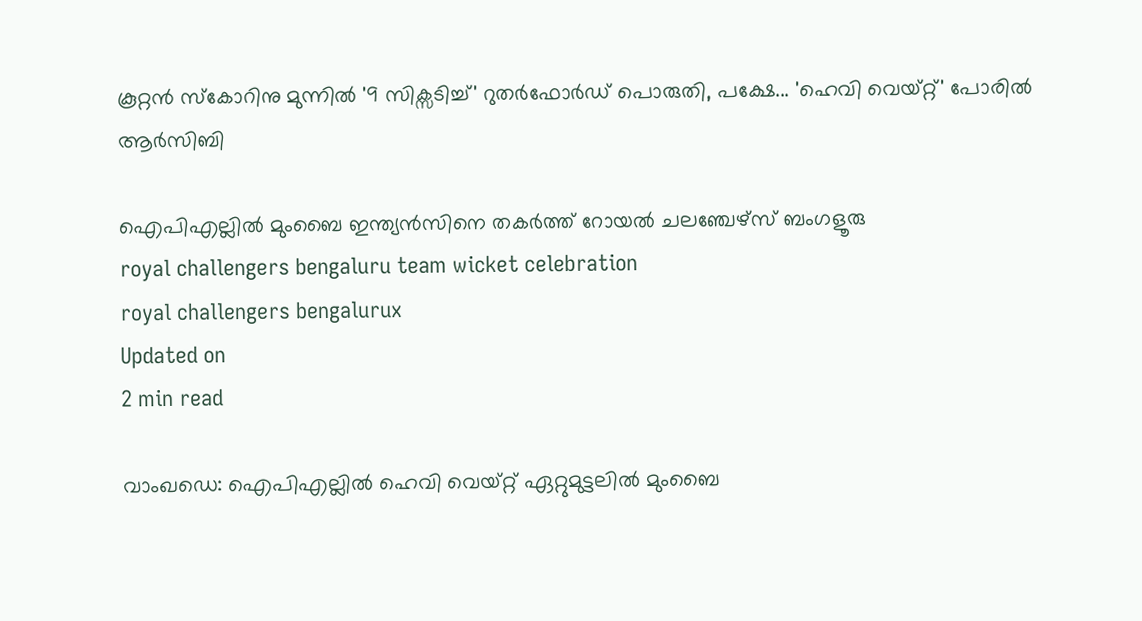കൂറ്റന്‍ സ്‌കോറിനു മുന്നില്‍ '9 സിക്സടിച്ച്' റുതര്‍ഫോര്‍ഡ് പൊരുതി, പക്ഷേ... 'ഹെവി വെയ്റ്റ്' പോരില്‍ ആര്‍സിബി

ഐപിഎല്ലില്‍ മുംബൈ ഇന്ത്യന്‍സിനെ തകര്‍ത്ത് റോയല്‍ ചലഞ്ചേഴ്‌സ് ബംഗളൂരു
royal challengers bengaluru team wicket celebration
royal challengers bengalurux
Updated on
2 min read

വാംഖഡെ: ഐപിഎല്ലില്‍ ഹെവി വെയ്റ്റ് ഏറ്റുമുട്ടലില്‍ മുംബൈ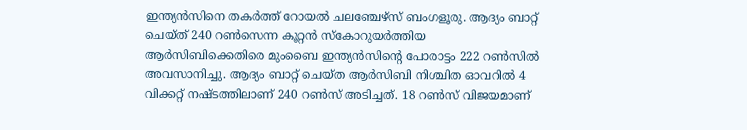ഇന്ത്യന്‍സിനെ തകര്‍ത്ത് റോയല്‍ ചലഞ്ചേഴ്‌സ് ബംഗളൂരു. ആദ്യം ബാറ്റ് ചെയ്ത് 240 റണ്‍സെന്ന കൂറ്റന്‍ സ്‌കോറുയര്‍ത്തിയ ആര്‍സിബിക്കെതിരെ മുംബൈ ഇന്ത്യന്‍സിന്റെ പോരാട്ടം 222 റണ്‍സില്‍ അവസാനിച്ചു. ആദ്യം ബാറ്റ് ചെയ്ത ആര്‍സിബി നിശ്ചിത ഓവറില്‍ 4 വിക്കറ്റ് നഷ്ടത്തിലാണ് 240 റണ്‍സ് അടിച്ചത്. 18 റണ്‍സ് വിജയമാണ്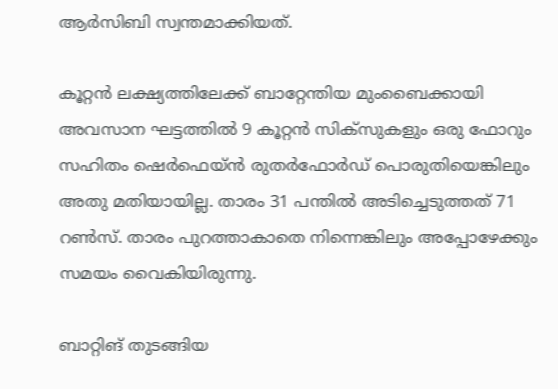ആര്‍സിബി സ്വന്തമാക്കിയത്.

കൂറ്റന്‍ ലക്ഷ്യത്തിലേക്ക് ബാറ്റേന്തിയ മുംബൈക്കായി അവസാന ഘട്ടത്തില്‍ 9 കൂറ്റന്‍ സിക്‌സുകളും ഒരു ഫോറും സഹിതം ഷെര്‍ഫെയ്ന്‍ രുതര്‍ഫോര്‍ഡ് പൊരുതിയെങ്കിലും അതു മതിയായില്ല. താരം 31 പന്തില്‍ അടിച്ചെടുത്തത് 71 റണ്‍സ്. താരം പുറത്താകാതെ നിന്നെങ്കിലും അപ്പോഴേക്കും സമയം വൈകിയിരുന്നു.

ബാറ്റിങ് തുടങ്ങിയ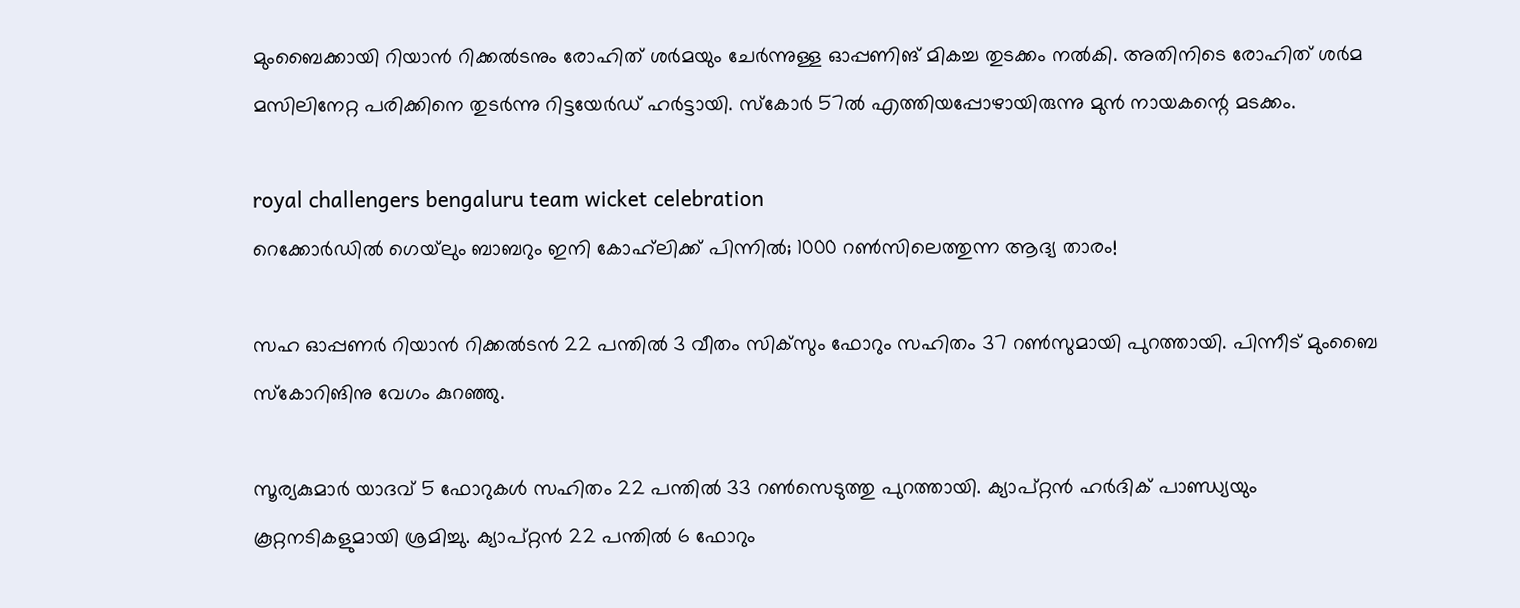മുംബൈക്കായി റിയാന്‍ റിക്കല്‍ടനും രോഹിത് ശര്‍മയും ചേര്‍ന്നുള്ള ഓപ്പണിങ് മികച്ച തുടക്കം നല്‍കി. അതിനിടെ രോഹിത് ശര്‍മ മസിലിനേറ്റ പരിക്കിനെ തുടര്‍ന്നു റിട്ടയേര്‍ഡ് ഹര്‍ട്ടായി. സ്‌കോര്‍ 57ല്‍ എത്തിയപ്പോഴായിരുന്നു മുന്‍ നായകന്റെ മടക്കം.

royal challengers bengaluru team wicket celebration
റെക്കോര്‍ഡില്‍ ഗെയ്‌ലും ബാബറും ഇനി കോഹ്‌ലിക്ക് പിന്നില്‍; 1000 റണ്‍സിലെത്തുന്ന ആദ്യ താരം!

സഹ ഓപ്പണര്‍ റിയാന്‍ റിക്കല്‍ടന്‍ 22 പന്തില്‍ 3 വീതം സിക്‌സും ഫോറും സഹിതം 37 റണ്‍സുമായി പുറത്തായി. പിന്നീട് മുംബൈ സ്‌കോറിങിനു വേഗം കുറഞ്ഞു.

സൂര്യകുമാര്‍ യാദവ് 5 ഫോറുകള്‍ സഹിതം 22 പന്തില്‍ 33 റണ്‍സെടുത്തു പുറത്തായി. ക്യാപ്റ്റന്‍ ഹര്‍ദിക് പാണ്ഡ്യയും കൂറ്റനടികളുമായി ശ്രമിച്ചു. ക്യാപ്റ്റന്‍ 22 പന്തില്‍ 6 ഫോറും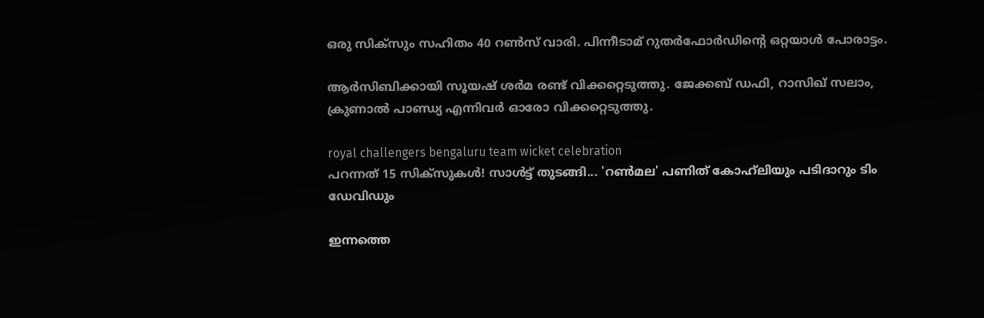ഒരു സിക്‌സും സഹിതം 40 റണ്‍സ് വാരി. പിന്നീടാമ് റുതര്‍ഫോര്‍ഡിന്റെ ഒറ്റയാള്‍ പോരാട്ടം.

ആര്‍സിബിക്കായി സൂയഷ് ശര്‍മ രണ്ട് വിക്കറ്റെടുത്തു. ജേക്കബ് ഡഫി, റാസിഖ് സലാം, ക്രുണാല്‍ പാണ്ഡ്യ എന്നിവര്‍ ഓരോ വിക്കറ്റെടുത്തു.

royal challengers bengaluru team wicket celebration
പറന്നത് 15 സിക്‌സുകള്‍! സാള്‍ട്ട് തുടങ്ങി... 'റണ്‍മല' പണിത് കോഹ്‌ലിയും പടിദാറും ടിം ഡേവിഡും

ഇന്നത്തെ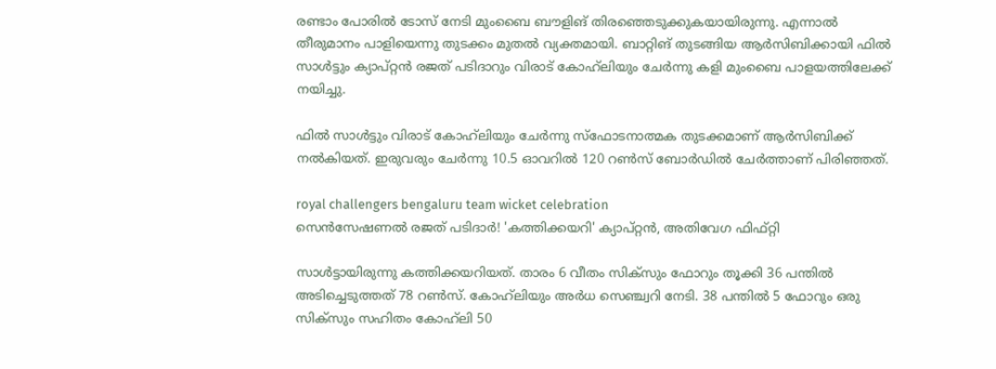രണ്ടാം പോരില്‍ ടോസ് നേടി മുംബൈ ബൗളിങ് തിരഞ്ഞെടുക്കുകയായിരുന്നു. എന്നാല്‍ തീരുമാനം പാളിയെന്നു തുടക്കം മുതല്‍ വ്യക്തമായി. ബാറ്റിങ് തുടങ്ങിയ ആര്‍സിബിക്കായി ഫില്‍ സാള്‍ട്ടും ക്യാപ്റ്റന്‍ രജത് പടിദാറും വിരാട് കോഹ്‌ലിയും ചേര്‍ന്നു കളി മുംബൈ പാളയത്തിലേക്ക് നയിച്ചു.

ഫില്‍ സാള്‍ട്ടും വിരാട് കോഹ്‌ലിയും ചേര്‍ന്നു സ്‌ഫോടനാത്മക തുടക്കമാണ് ആര്‍സിബിക്ക് നല്‍കിയത്. ഇരുവരും ചേര്‍ന്നു 10.5 ഓവറില്‍ 120 റണ്‍സ് ബോര്‍ഡില്‍ ചേര്‍ത്താണ് പിരിഞ്ഞത്.

royal challengers bengaluru team wicket celebration
സെന്‍സേഷണല്‍ രജത് പടിദാര്‍! 'കത്തിക്കയറി' ക്യാപ്റ്റൻ, അതിവേഗ ഫിഫ്റ്റി

സാള്‍ട്ടായിരുന്നു കത്തിക്കയറിയത്. താരം 6 വീതം സിക്‌സും ഫോറും തൂക്കി 36 പന്തില്‍ അടിച്ചെടുത്തത് 78 റണ്‍സ്. കോഹ്‌ലിയും അര്‍ധ സെഞ്ച്വറി നേടി. 38 പന്തില്‍ 5 ഫോറും ഒരു സിക്‌സും സഹിതം കോഹ്‌ലി 50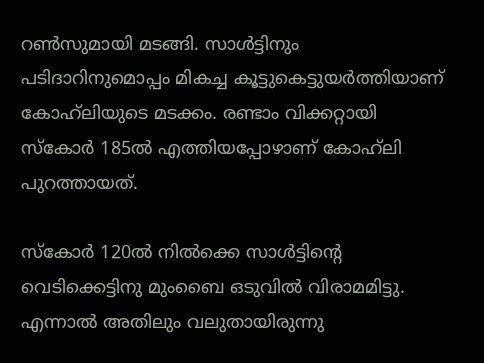റണ്‍സുമായി മടങ്ങി. സാള്‍ട്ടിനും പടിദാറിനുമൊപ്പം മികച്ച കൂട്ടുകെട്ടുയര്‍ത്തിയാണ് കോഹ്‌ലിയുടെ മടക്കം. രണ്ടാം വിക്കറ്റായി സ്‌കോര്‍ 185ല്‍ എത്തിയപ്പോഴാണ് കോഹ്‌ലി പുറത്തായത്.

സ്‌കോര്‍ 120ല്‍ നില്‍ക്കെ സാള്‍ട്ടിന്റെ വെടിക്കെട്ടിനു മുംബൈ ഒടുവില്‍ വിരാമമിട്ടു. എന്നാല്‍ അതിലും വലുതായിരുന്നു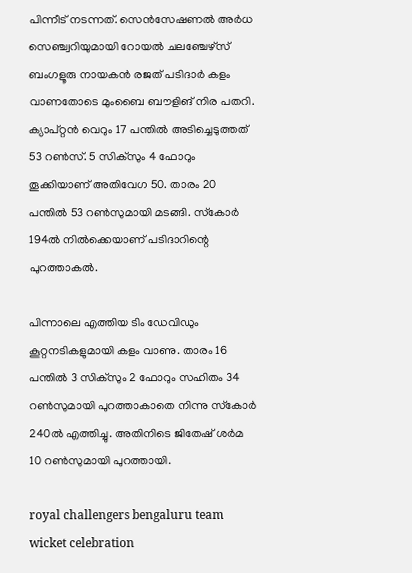പിന്നീട് നടന്നത്. സെന്‍സേഷണല്‍ അര്‍ധ സെഞ്ച്വറിയുമായി റോയല്‍ ചലഞ്ചേഴ്‌സ് ബംഗളൂരു നായകന്‍ രജത് പടിദാര്‍ കളം വാണതോടെ മുംബൈ ബൗളിങ് നിര പതറി. ക്യാപ്റ്റന്‍ വെറും 17 പന്തില്‍ അടിച്ചെടുത്തത് 53 റണ്‍സ്. 5 സിക്‌സും 4 ഫോറും തൂക്കിയാണ് അതിവേഗ 50. താരം 20 പന്തില്‍ 53 റണ്‍സുമായി മടങ്ങി. സ്‌കോര്‍ 194ല്‍ നില്‍ക്കെയാണ് പടിദാറിന്റെ പുറത്താകല്‍.

പിന്നാലെ എത്തിയ ടിം ഡേവിഡും കൂറ്റനടികളുമായി കളം വാണു. താരം 16 പന്തില്‍ 3 സിക്‌സും 2 ഫോറും സഹിതം 34 റണ്‍സുമായി പുറത്താകാതെ നിന്നു സ്‌കോര്‍ 240ല്‍ എത്തിച്ചു. അതിനിടെ ജിതേഷ് ശര്‍മ 10 റണ്‍സുമായി പുറത്തായി.

royal challengers bengaluru team wicket celebration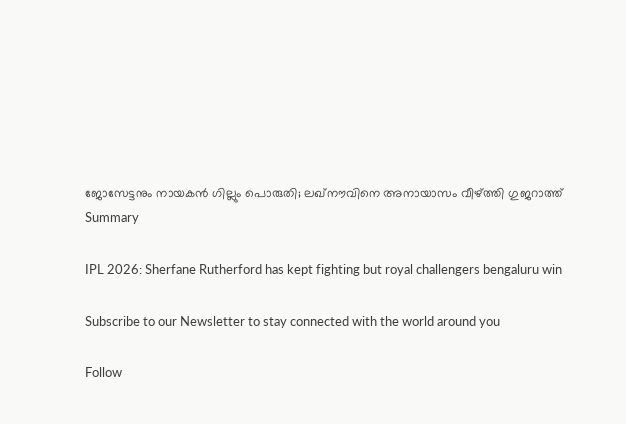ജോസേട്ടനും നായകന്‍ ഗില്ലും പൊരുതി; ലഖ്നൗവിനെ അനായാസം വീഴ്ത്തി ഗുജറാത്ത്
Summary

IPL 2026: Sherfane Rutherford has kept fighting but royal challengers bengaluru win

Subscribe to our Newsletter to stay connected with the world around you

Follow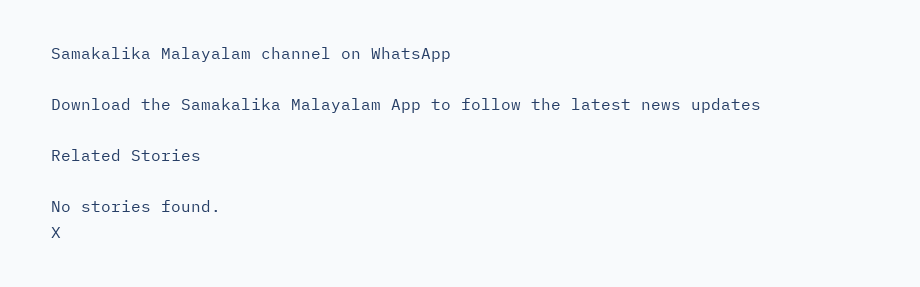Samakalika Malayalam channel on WhatsApp

Download the Samakalika Malayalam App to follow the latest news updates

Related Stories

No stories found.
X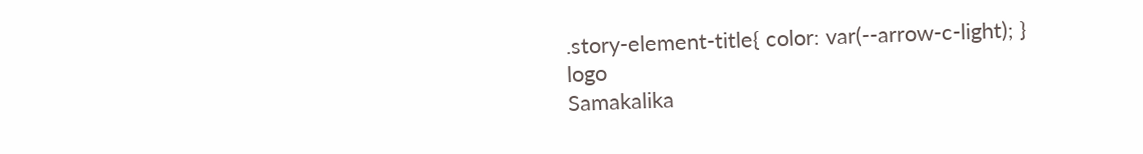.story-element-title{ color: var(--arrow-c-light); }
logo
Samakalika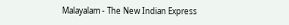Malayalam - The New Indian Express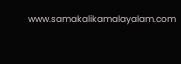www.samakalikamalayalam.com